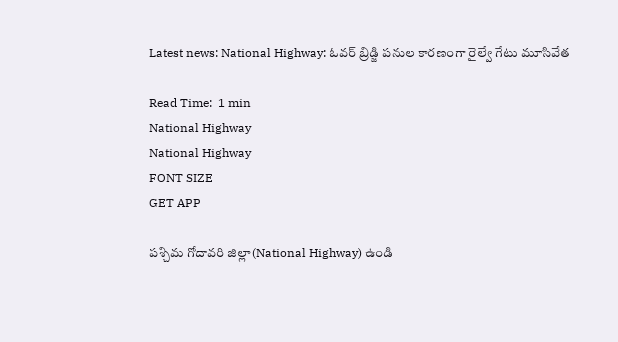Latest news: National Highway: ఓవర్ బ్రిడ్జి పనుల కారణంగా రైల్వే గేటు మూసివేత

Read Time:  1 min
National Highway
National Highway
FONT SIZE
GET APP

పశ్చిమ గోదావరి జిల్లా(National Highway) ఉండి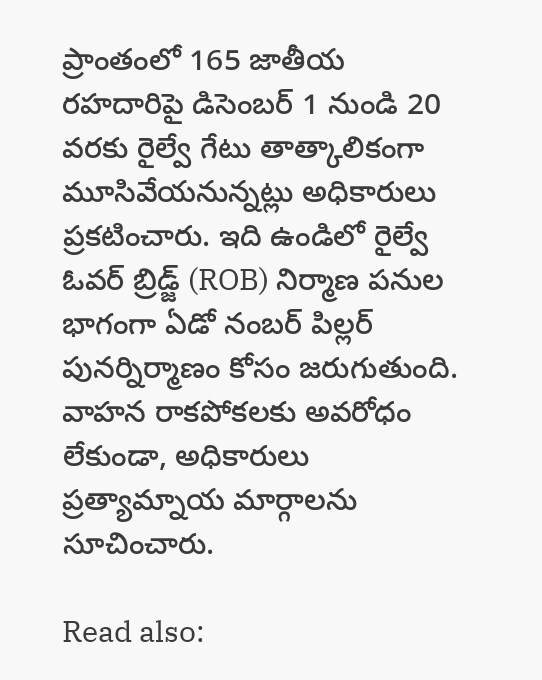ప్రాంతంలో 165 జాతీయ రహదారిపై డిసెంబర్ 1 నుండి 20 వరకు రైల్వే గేటు తాత్కాలికంగా మూసివేయనున్నట్లు అధికారులు ప్రకటించారు. ఇది ఉండిలో రైల్వే ఓవర్ బ్రిడ్జ్ (ROB) నిర్మాణ పనుల భాగంగా ఏడో నంబర్ పిల్లర్ పునర్నిర్మాణం కోసం జరుగుతుంది. వాహన రాకపోకలకు అవరోధం లేకుండా, అధికారులు ప్రత్యామ్నాయ మార్గాలను సూచించారు.

Read also: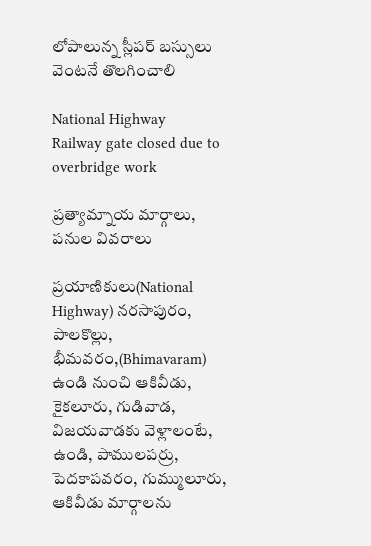లోపాలున్న స్లీపర్ బస్సులు వెంటనే తొలగించాలి

National Highway
Railway gate closed due to overbridge work

ప్రత్యామ్నాయ మార్గాలు, పనుల వివరాలు

ప్రయాణికులు(National Highway) నరసాపురం, పాలకొల్లు, భీమవరం,(Bhimavaram) ఉండి నుంచి ఆకివీడు, కైకలూరు, గుడివాడ, విజయవాడకు వెళ్లాలంటే, ఉండి, పాములపర్రు, పెదకాపవరం, గుమ్ములూరు, ఆకివీడు మార్గాలను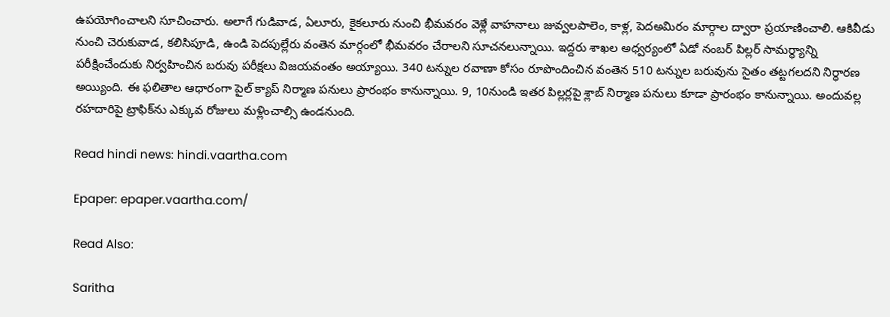ఉపయోగించాలని సూచించారు. అలాగే గుడివాడ, ఏలూరు, కైకలూరు నుంచి భీమవరం వెళ్లే వాహనాలు జువ్వలపాలెం, కాళ్ల, పెదఅమిరం మార్గాల ద్వారా ప్రయాణించాలి. ఆకివీడు నుంచి చెరుకువాడ, కలిసిపూడి, ఉండి పెదపుల్లేరు వంతెన మార్గంలో భీమవరం చేరాలని సూచనలున్నాయి. ఇద్దరు శాఖల అధ్వర్యంలో ఏడో నంబర్ పిల్లర్ సామర్థ్యాన్ని పరీక్షించేందుకు నిర్వహించిన బరువు పరీక్షలు విజయవంతం అయ్యాయి. 340 టన్నుల రవాణా కోసం రూపొందించిన వంతెన 510 టన్నుల బరువును సైతం తట్టగలదని నిర్ధారణ అయ్యింది. ఈ ఫలితాల ఆధారంగా పైల్ క్యాప్ నిర్మాణ పనులు ప్రారంభం కానున్నాయి. 9, 10నుండి ఇతర పిల్లర్లపై శ్లాబ్ నిర్మాణ పనులు కూడా ప్రారంభం కానున్నాయి. అందువల్ల రహదారిపై ట్రాఫిక్‌ను ఎక్కువ రోజులు మళ్లించాల్సి ఉండనుంది.

Read hindi news: hindi.vaartha.com

Epaper: epaper.vaartha.com/

Read Also:

Saritha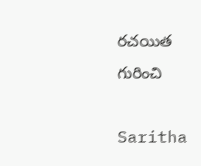రచయిత గురించి

Saritha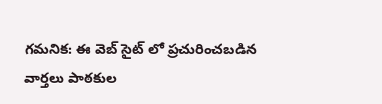గమనిక: ఈ వెబ్ సైట్ లో ప్రచురించబడిన వార్తలు పాఠకుల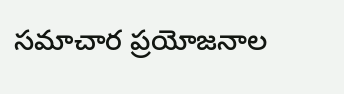సమాచార ప్రయోజనాల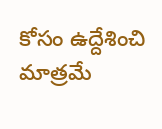కోసం ఉద్దేశించి మాత్రమే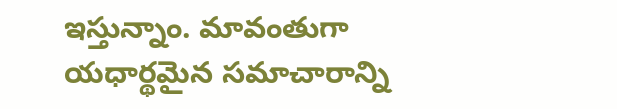ఇస్తున్నాం. మావంతుగా యధార్థమైన సమాచారాన్ని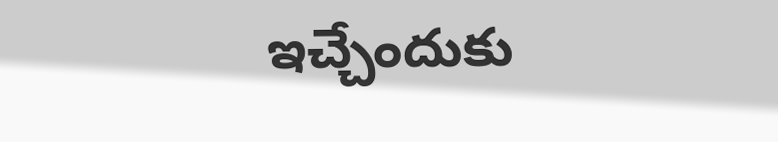ఇచ్చేందుకు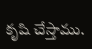కృషి చేస్తాము.